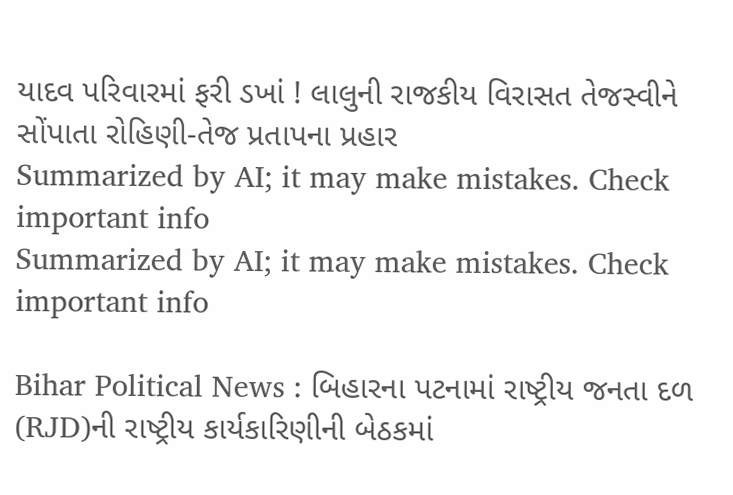યાદવ પરિવારમાં ફરી ડખાં ! લાલુની રાજકીય વિરાસત તેજસ્વીને સોંપાતા રોહિણી-તેજ પ્રતાપના પ્રહાર
Summarized by AI; it may make mistakes. Check important info
Summarized by AI; it may make mistakes. Check important info

Bihar Political News : બિહારના પટનામાં રાષ્ટ્રીય જનતા દળ (RJD)ની રાષ્ટ્રીય કાર્યકારિણીની બેઠકમાં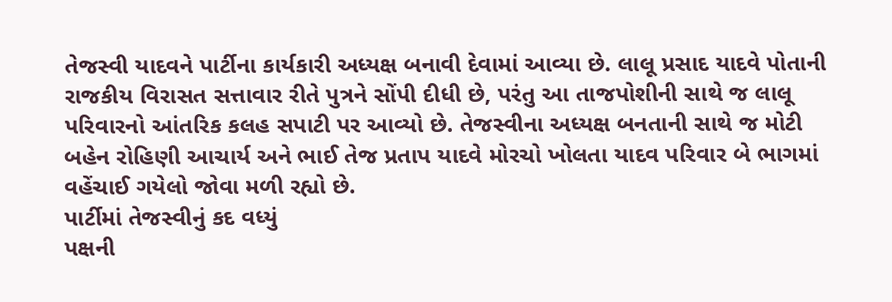તેજસ્વી યાદવને પાર્ટીના કાર્યકારી અધ્યક્ષ બનાવી દેવામાં આવ્યા છે. લાલૂ પ્રસાદ યાદવે પોતાની રાજકીય વિરાસત સત્તાવાર રીતે પુત્રને સોંપી દીધી છે, પરંતુ આ તાજપોશીની સાથે જ લાલૂ પરિવારનો આંતરિક કલહ સપાટી પર આવ્યો છે. તેજસ્વીના અધ્યક્ષ બનતાની સાથે જ મોટી બહેન રોહિણી આચાર્ય અને ભાઈ તેજ પ્રતાપ યાદવે મોરચો ખોલતા યાદવ પરિવાર બે ભાગમાં વહેંચાઈ ગયેલો જોવા મળી રહ્યો છે.
પાર્ટીમાં તેજસ્વીનું કદ વધ્યું
પક્ષની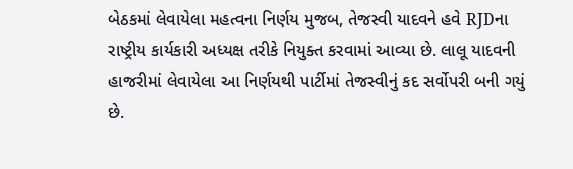બેઠકમાં લેવાયેલા મહત્વના નિર્ણય મુજબ, તેજસ્વી યાદવને હવે RJDના રાષ્ટ્રીય કાર્યકારી અધ્યક્ષ તરીકે નિયુક્ત કરવામાં આવ્યા છે. લાલૂ યાદવની હાજરીમાં લેવાયેલા આ નિર્ણયથી પાર્ટીમાં તેજસ્વીનું કદ સર્વોપરી બની ગયું છે.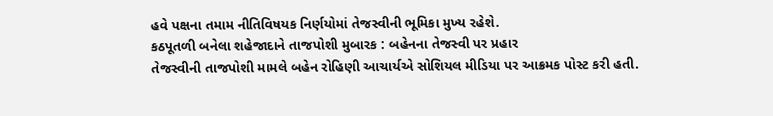હવે પક્ષના તમામ નીતિવિષયક નિર્ણયોમાં તેજસ્વીની ભૂમિકા મુખ્ય રહેશે.
કઠપૂતળી બનેલા શહેજાદાને તાજપોશી મુબારક : બહેનના તેજસ્વી પર પ્રહાર
તેજસ્વીની તાજપોશી મામલે બહેન રોહિણી આચાર્યએ સોશિયલ મીડિયા પર આક્રમક પોસ્ટ કરી હતી.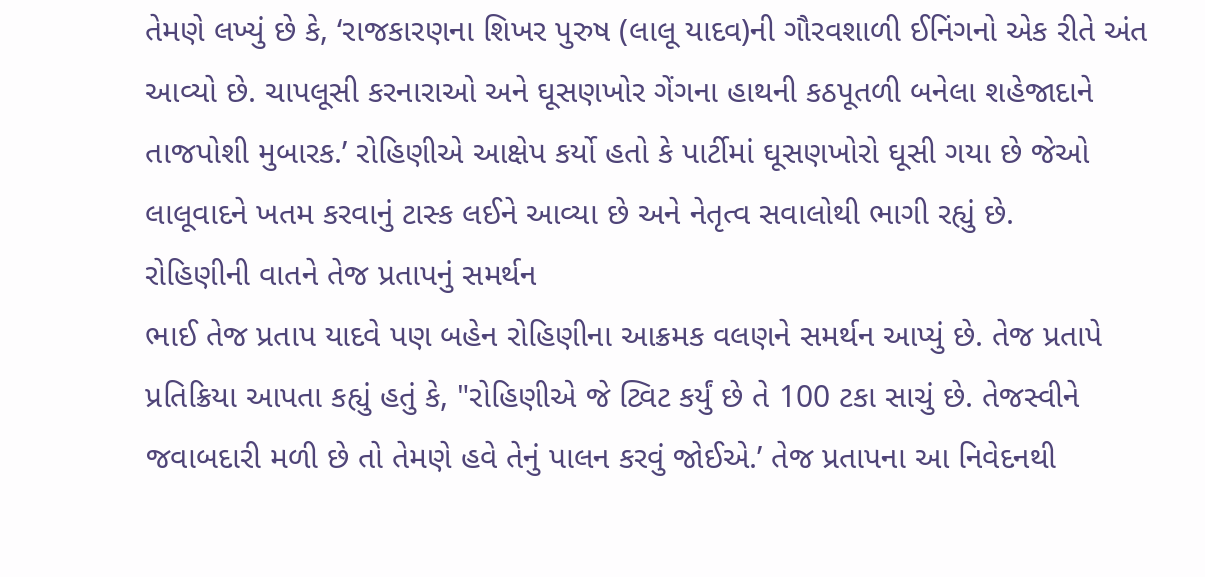તેમણે લખ્યું છે કે, ‘રાજકારણના શિખર પુરુષ (લાલૂ યાદવ)ની ગૌરવશાળી ઈનિંગનો એક રીતે અંત આવ્યો છે. ચાપલૂસી કરનારાઓ અને ઘૂસણખોર ગેંગના હાથની કઠપૂતળી બનેલા શહેજાદાને તાજપોશી મુબારક.’ રોહિણીએ આક્ષેપ કર્યો હતો કે પાર્ટીમાં ઘૂસણખોરો ઘૂસી ગયા છે જેઓ લાલૂવાદને ખતમ કરવાનું ટાસ્ક લઈને આવ્યા છે અને નેતૃત્વ સવાલોથી ભાગી રહ્યું છે.
રોહિણીની વાતને તેજ પ્રતાપનું સમર્થન
ભાઈ તેજ પ્રતાપ યાદવે પણ બહેન રોહિણીના આક્રમક વલણને સમર્થન આપ્યું છે. તેજ પ્રતાપે પ્રતિક્રિયા આપતા કહ્યું હતું કે, "રોહિણીએ જે ટ્વિટ કર્યું છે તે 100 ટકા સાચું છે. તેજસ્વીને જવાબદારી મળી છે તો તેમણે હવે તેનું પાલન કરવું જોઈએ.’ તેજ પ્રતાપના આ નિવેદનથી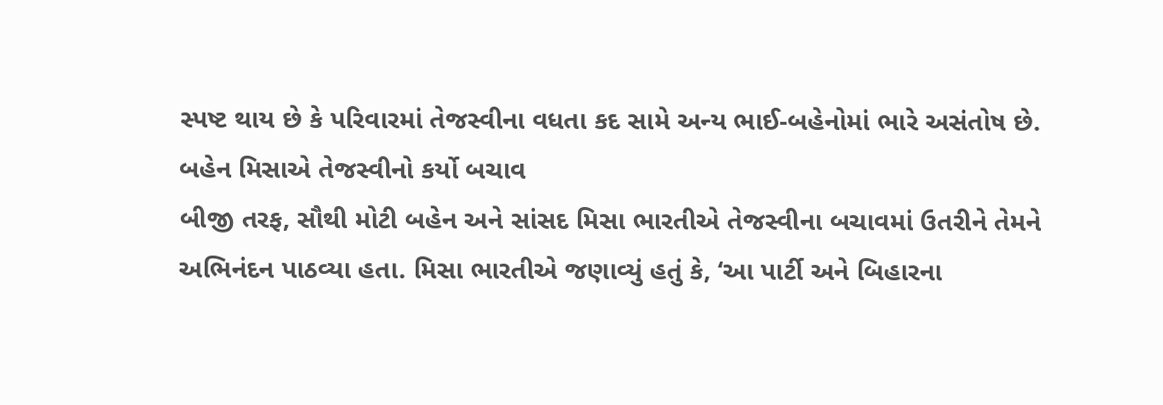સ્પષ્ટ થાય છે કે પરિવારમાં તેજસ્વીના વધતા કદ સામે અન્ય ભાઈ-બહેનોમાં ભારે અસંતોષ છે.
બહેન મિસાએ તેજસ્વીનો કર્યો બચાવ
બીજી તરફ, સૌથી મોટી બહેન અને સાંસદ મિસા ભારતીએ તેજસ્વીના બચાવમાં ઉતરીને તેમને અભિનંદન પાઠવ્યા હતા. મિસા ભારતીએ જણાવ્યું હતું કે, ‘આ પાર્ટી અને બિહારના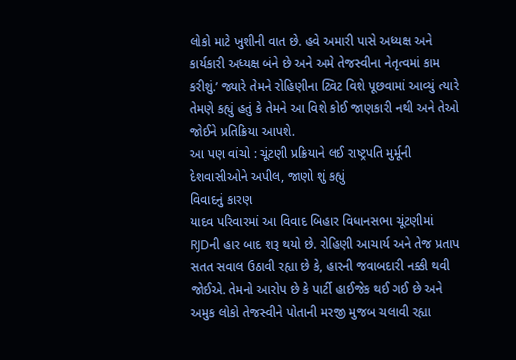લોકો માટે ખુશીની વાત છે. હવે અમારી પાસે અધ્યક્ષ અને કાર્યકારી અધ્યક્ષ બંને છે અને અમે તેજસ્વીના નેતૃત્વમાં કામ કરીશું.’ જ્યારે તેમને રોહિણીના ટ્વિટ વિશે પૂછવામાં આવ્યું ત્યારે તેમણે કહ્યું હતું કે તેમને આ વિશે કોઈ જાણકારી નથી અને તેઓ જોઈને પ્રતિક્રિયા આપશે.
આ પણ વાંચો : ચૂંટણી પ્રક્રિયાને લઈ રાષ્ટ્રપતિ મુર્મૂની દેશવાસીઓને અપીલ, જાણો શું કહ્યું
વિવાદનું કારણ
યાદવ પરિવારમાં આ વિવાદ બિહાર વિધાનસભા ચૂંટણીમાં RJDની હાર બાદ શરૂ થયો છે. રોહિણી આચાર્ય અને તેજ પ્રતાપ સતત સવાલ ઉઠાવી રહ્યા છે કે, હારની જવાબદારી નક્કી થવી જોઈએ. તેમનો આરોપ છે કે પાર્ટી હાઈજેક થઈ ગઈ છે અને અમુક લોકો તેજસ્વીને પોતાની મરજી મુજબ ચલાવી રહ્યા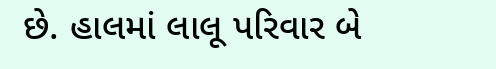છે. હાલમાં લાલૂ પરિવાર બે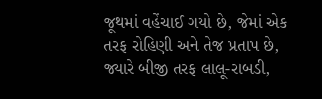જૂથમાં વહેંચાઈ ગયો છે, જેમાં એક તરફ રોહિણી અને તેજ પ્રતાપ છે, જ્યારે બીજી તરફ લાલૂ-રાબડી,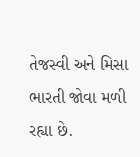તેજસ્વી અને મિસા ભારતી જોવા મળી રહ્યા છે.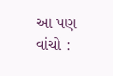આ પણ વાંચો :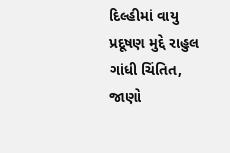દિલ્હીમાં વાયુ પ્રદૂષણ મુદ્દે રાહુલ ગાંધી ચિંતિત, જાણો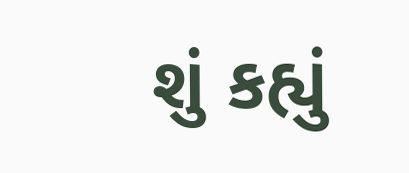શું કહ્યું